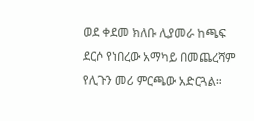ወደ ቀደመ ክለቡ ሊያመራ ከጫፍ ደርሶ የነበረው አማካይ በመጨረሻም የሊጉን መሪ ምርጫው አድርጓል።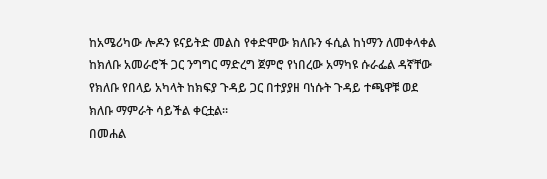ከአሜሪካው ሎዶን ዩናይትድ መልስ የቀድሞው ክለቡን ፋሲል ከነማን ለመቀላቀል ከክለቡ አመራሮች ጋር ንግግር ማድረግ ጀምሮ የነበረው አማካዩ ሱራፌል ዳኛቸው የክለቡ የበላይ አካላት ከክፍያ ጉዳይ ጋር በተያያዘ ባነሱት ጉዳይ ተጫዋቹ ወደ ክለቡ ማምራት ሳይችል ቀርቷል።
በመሐል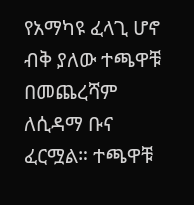የአማካዩ ፈላጊ ሆኖ ብቅ ያለው ተጫዋቹ በመጨረሻም ለሲዳማ ቡና ፈርሟል። ተጫዋቹ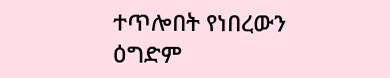ተጥሎበት የነበረውን ዕግድም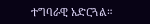ተግባራዊ አድርጓል።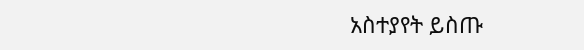አስተያየት ይስጡ